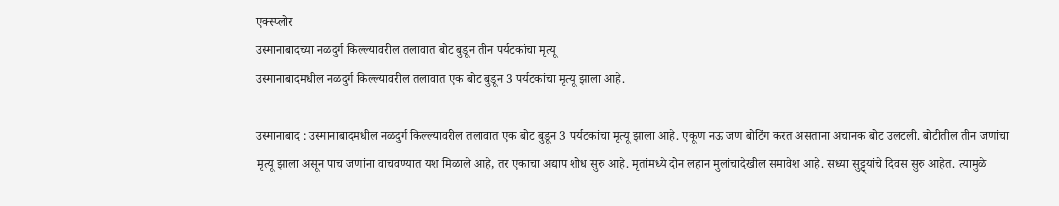एक्स्प्लोर
उस्मानाबादच्या नळदुर्ग किल्ल्यावरील तलावात बोट बुडून तीन पर्यटकांचा मृत्यू
उस्मानाबादमधील नळदुर्ग किल्ल्यावरील तलावात एक बोट बुडून 3 पर्यटकांचा मृत्यू झाला आहे.

उस्मानाबाद : उस्मानाबादमधील नळदुर्ग किल्ल्यावरील तलावात एक बोट बुडून 3 पर्यटकांचा मृत्यू झाला आहे. एकूण नऊ जण बोटिंग करत असताना अचानक बोट उलटली. बोटीतील तीन जणांचा मृत्यू झाला असून पाच जणांना वाचवण्यात यश मिळाले आहे, तर एकाचा अद्याप शोध सुरु आहे. मृतांमध्ये दोन लहान मुलांचादेखील समावेश आहे. सध्या सुट्ट्यांचे दिवस सुरु आहेत. त्यामुळे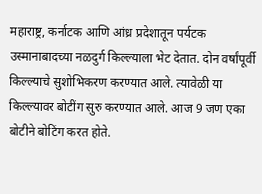महाराष्ट्र, कर्नाटक आणि आंध्र प्रदेशातून पर्यटक उस्मानाबादच्या नळदुर्ग किल्ल्याला भेट देतात. दोन वर्षांपूर्वी किल्ल्याचे सुशोभिकरण करण्यात आले. त्यावेळी या किल्ल्यावर बोटींग सुरु करण्यात आले. आज 9 जण एका बोटीने बोटिंग करत होते.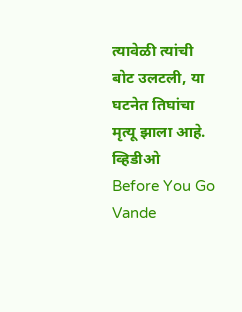त्यावेळी त्यांची बोट उलटली, या घटनेत तिघांचा मृत्यू झाला आहे. व्हिडीओ
Before You Go
Vande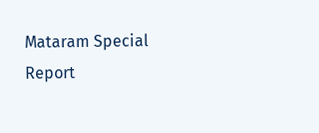Mataram Special Report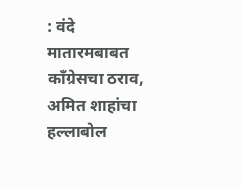: वंदे मातारमबाबत काँग्रेसचा ठराव, अमित शाहांचा हल्लाबोल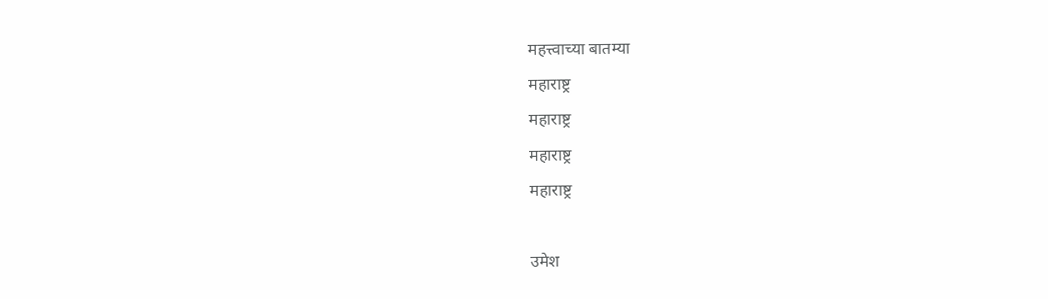महत्त्वाच्या बातम्या
महाराष्ट्र
महाराष्ट्र
महाराष्ट्र
महाराष्ट्र

उमेश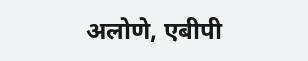अलोणे, एबीपी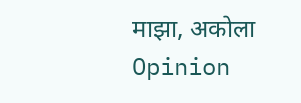माझा, अकोला
Opinion